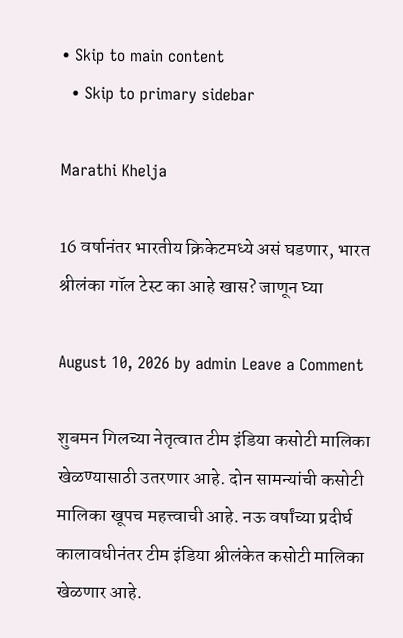• Skip to main content
  • Skip to primary sidebar

Marathi Khelja

16 वर्षानंतर भारतीय क्रिकेटमध्ये असं घडणार, भारत श्रीलंका गॉल टेस्ट का आहे खास? जाणून घ्या

August 10, 2026 by admin Leave a Comment

शुबमन गिलच्या नेतृत्वात टीम इंडिया कसोटी मालिका खेळण्यासाठी उतरणार आहे. दोन सामन्यांची कसोटी मालिका खूपच महत्त्वाची आहे. नऊ वर्षांच्या प्रदीर्घ कालावधीनंतर टीम इंडिया श्रीलंकेत कसोटी मालिका खेळणार आहे.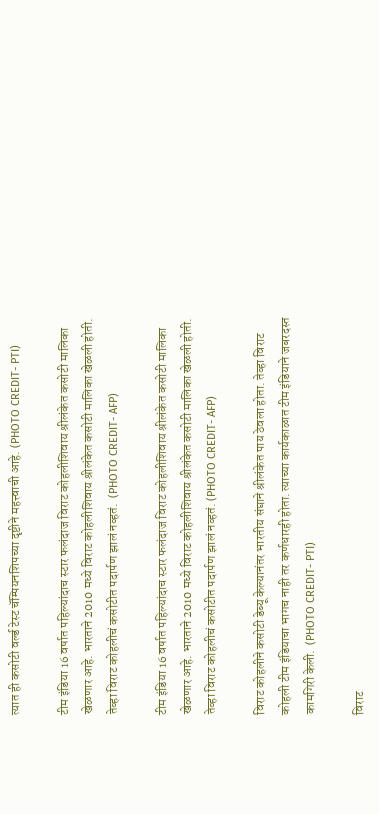त्यात ही कसोटी वर्ल्ड टेस्ट चॅम्पियनशिपच्या दृष्टीने महत्त्वाची आहे. (PHOTO CREDIT- PTI)

टीम इंडिया 16 वर्षात पहिल्यांदाच स्टार फलंदाज विराट कोहलीशिवाय श्रीलंकेत कसोटी मालिका खेळणार आहे. भारताने 2010 मध्ये विराट कोहलीशिवाय श्रीलंकेत कसोटी मालिका खेळली होती. तेव्हा विराट कोहलीचं कसोटीत पदार्पण झालं नव्हतं.  (PHOTO CREDIT- AFP)

टीम इंडिया 16 वर्षात पहिल्यांदाच स्टार फलंदाज विराट कोहलीशिवाय श्रीलंकेत कसोटी मालिका खेळणार आहे. भारताने 2010 मध्ये विराट कोहलीशिवाय श्रीलंकेत कसोटी मालिका खेळली होती. तेव्हा विराट कोहलीचं कसोटीत पदार्पण झालं नव्हतं. (PHOTO CREDIT- AFP)

विराट कोहलीने कसोटी डेब्यू केल्यानंतर भारतीय संघाने श्रीलंकेत पाय ठेवला होता. तेव्हा विराट कोहली टीम इंडियाचा भागच नाही तर कर्णधारही होता. त्याच्या कार्यकाळात टीम इंडियाने जबरदस्त कामगिरी केली.  (PHOTO CREDIT- PTI)

विराट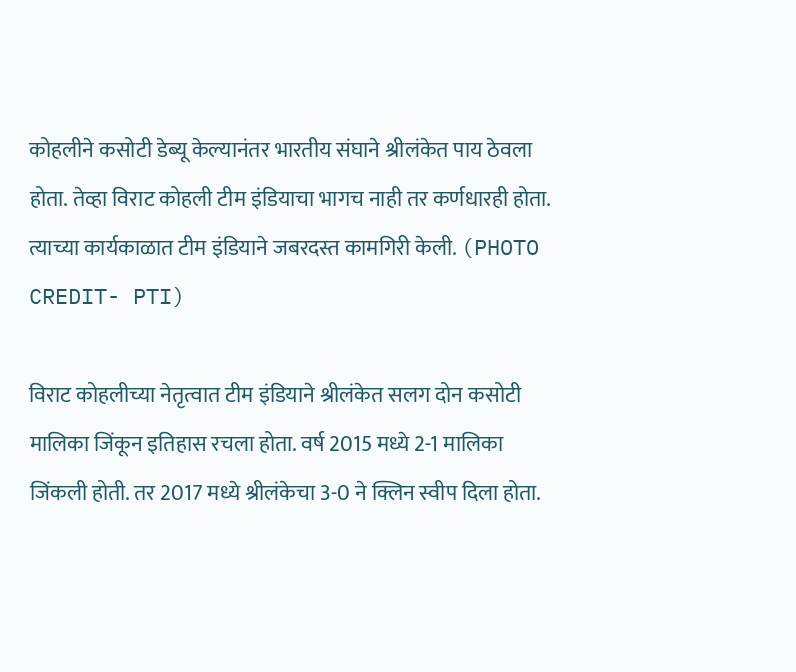कोहलीने कसोटी डेब्यू केल्यानंतर भारतीय संघाने श्रीलंकेत पाय ठेवला होता. तेव्हा विराट कोहली टीम इंडियाचा भागच नाही तर कर्णधारही होता. त्याच्या कार्यकाळात टीम इंडियाने जबरदस्त कामगिरी केली. (PHOTO CREDIT- PTI)

विराट कोहलीच्या नेतृत्वात टीम इंडियाने श्रीलंकेत सलग दोन कसोटी मालिका जिंकून इतिहास रचला होता. वर्ष 2015 मध्ये 2-1 मालिका जिंकली होती. तर 2017 मध्ये श्रीलंकेचा 3-0 ने क्लिन स्वीप दिला होता.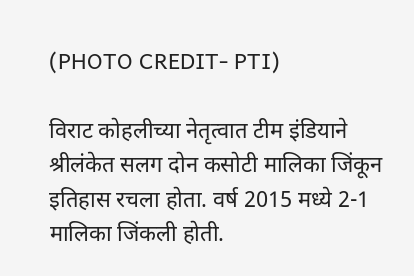(PHOTO CREDIT- PTI)

विराट कोहलीच्या नेतृत्वात टीम इंडियाने श्रीलंकेत सलग दोन कसोटी मालिका जिंकून इतिहास रचला होता. वर्ष 2015 मध्ये 2-1 मालिका जिंकली होती.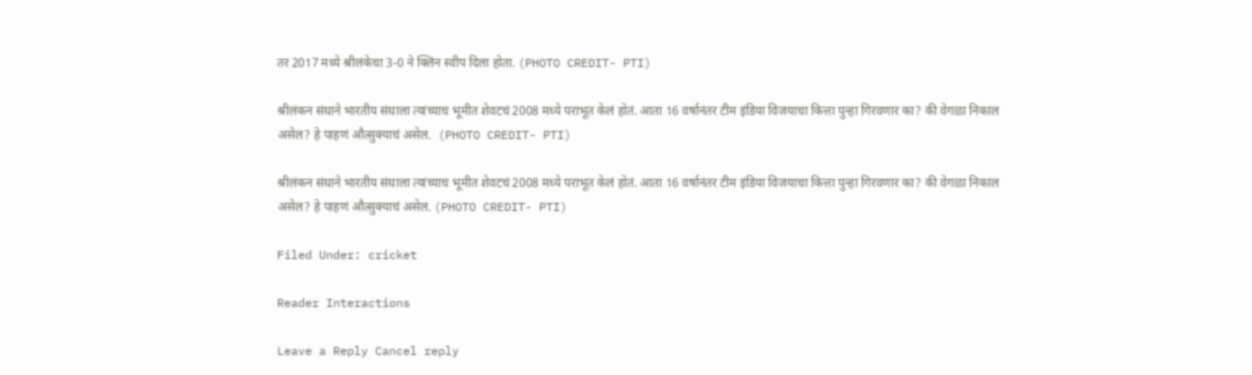तर 2017 मध्ये श्रीलंकेचा 3-0 ने क्लिन स्वीप दिला होता. (PHOTO CREDIT- PTI)

श्रीलंकन संघाने भारतीय संघाला त्यांच्याच भूमीत शेवटचं 2008 मध्ये पराभूत केलं होतं. आता 16 वर्षानंतर टीम इंडिया विजयाचा कित्ता पुन्हा गिरवणार का? की वेगळा निकाल असेल? हे पाहणं औत्सुक्याचं असेल.  (PHOTO CREDIT- PTI)

श्रीलंकन संघाने भारतीय संघाला त्यांच्याच भूमीत शेवटचं 2008 मध्ये पराभूत केलं होतं. आता 16 वर्षानंतर टीम इंडिया विजयाचा कित्ता पुन्हा गिरवणार का? की वेगळा निकाल असेल? हे पाहणं औत्सुक्याचं असेल. (PHOTO CREDIT- PTI)

Filed Under: cricket

Reader Interactions

Leave a Reply Cancel reply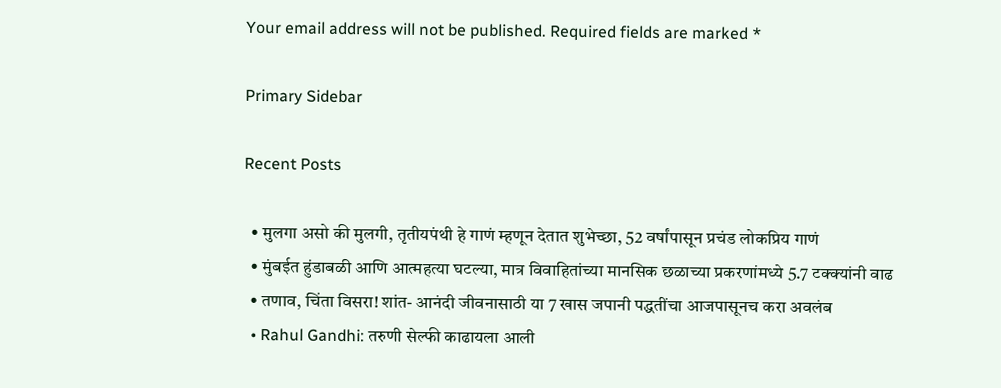Your email address will not be published. Required fields are marked *

Primary Sidebar

Recent Posts

  • मुलगा असो की मुलगी, तृतीयपंथी हे गाणं म्हणून देतात शुभेच्छा, 52 वर्षांपासून प्रचंड लोकप्रिय गाणं
  • मुंबईत हुंडाबळी आणि आत्महत्या घटल्या, मात्र विवाहितांच्या मानसिक छळाच्या प्रकरणांमध्ये 5.7 टक्क्यांनी वाढ
  • तणाव, चिंता विसरा! शांत- आनंदी जीवनासाठी या 7 खास जपानी पद्धतींचा आजपासूनच करा अवलंब
  • Rahul Gandhi: तरुणी सेल्फी काढायला आली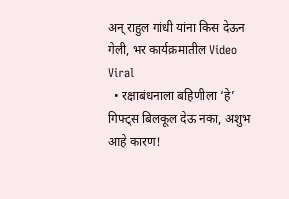अन् राहुल गांधी यांना किस देऊन गेली, भर कार्यक्रमातील Video Viral
  • रक्षाबंधनाला बहिणीला ‘हे’ गिफ्ट्स बिलकूल देऊ नका, अशुभ आहे कारण!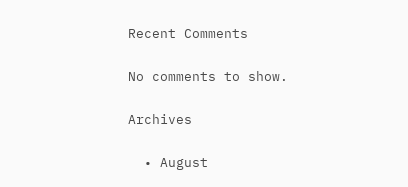Recent Comments

No comments to show.

Archives

  • August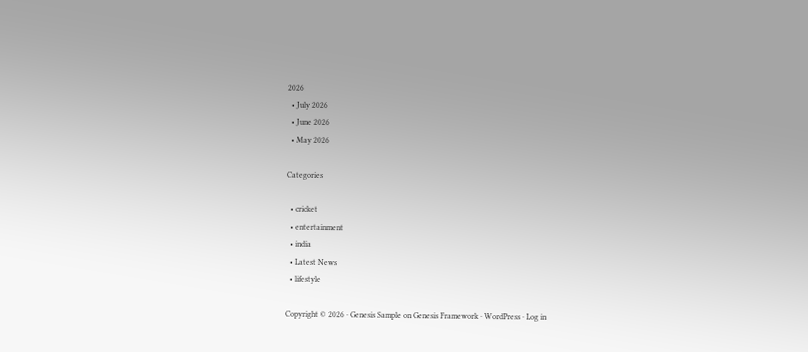2026
  • July 2026
  • June 2026
  • May 2026

Categories

  • cricket
  • entertainment
  • india
  • Latest News
  • lifestyle

Copyright © 2026 · Genesis Sample on Genesis Framework · WordPress · Log in